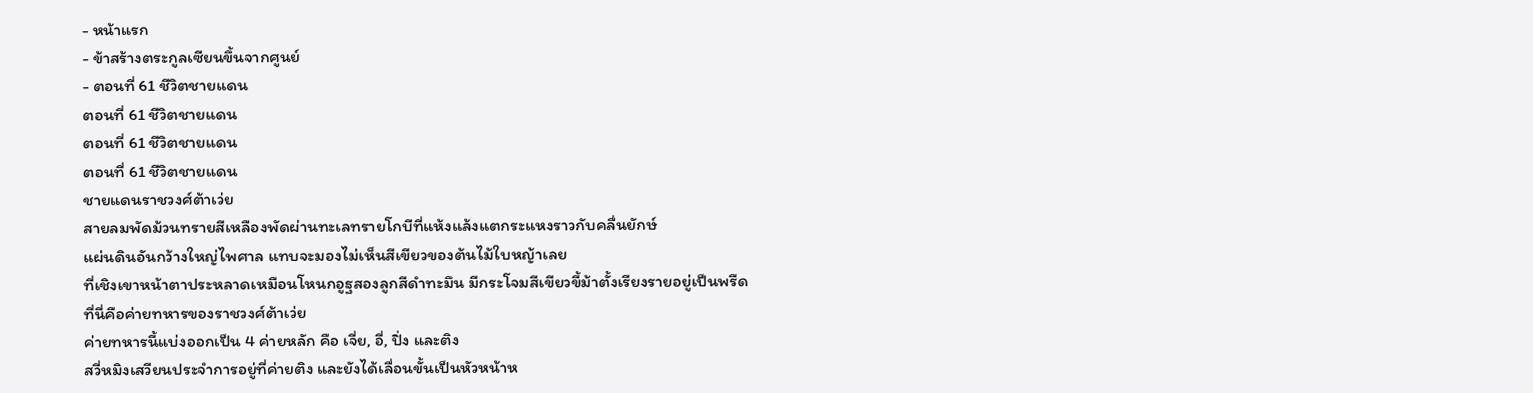- หน้าแรก
- ข้าสร้างตระกูลเซียนขึ้นจากศูนย์
- ตอนที่ 61 ชีวิตชายแดน
ตอนที่ 61 ชีวิตชายแดน
ตอนที่ 61 ชีวิตชายแดน
ตอนที่ 61 ชีวิตชายแดน
ชายแดนราชวงศ์ต้าเว่ย
สายลมพัดม้วนทรายสีเหลืองพัดผ่านทะเลทรายโกบีที่แห้งแล้งแตกระแหงราวกับคลื่นยักษ์
แผ่นดินอันกว้างใหญ่ไพศาล แทบจะมองไม่เห็นสีเขียวของต้นไม้ใบหญ้าเลย
ที่เชิงเขาหน้าตาประหลาดเหมือนโหนกอูฐสองลูกสีดำทะมึน มีกระโจมสีเขียวขี้ม้าตั้งเรียงรายอยู่เป็นพรืด
ที่นี่คือค่ายทหารของราชวงศ์ต้าเว่ย
ค่ายทหารนี้แบ่งออกเป็น 4 ค่ายหลัก คือ เจี่ย, อี่, ปิ่ง และติง
สวี่หมิงเสวียนประจำการอยู่ที่ค่ายติง และยังได้เลื่อนขั้นเป็นหัวหน้าห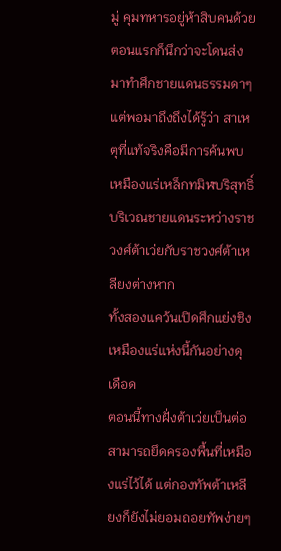มู่ คุมทหารอยู่ห้าสิบคนด้วย
ตอนแรกก็นึกว่าจะโดนส่งมาทำศึกชายแดนธรรมดาๆ แต่พอมาถึงถึงได้รู้ว่า สาเหตุที่แท้จริงคือมีการค้นพบเหมืองแร่เหล็กทมิฬบริสุทธิ์บริเวณชายแดนระหว่างราชวงศ์ต้าเว่ยกับราชวงศ์ต้าเหลียงต่างหาก
ทั้งสองแคว้นเปิดศึกแย่งชิงเหมืองแร่แห่งนี้กันอย่างดุเดือด
ตอนนี้ทางฝั่งต้าเว่ยเป็นต่อ สามารถยึดครองพื้นที่เหมืองแร่ไว้ได้ แต่กองทัพต้าเหลียงก็ยังไม่ยอมถอยทัพง่ายๆ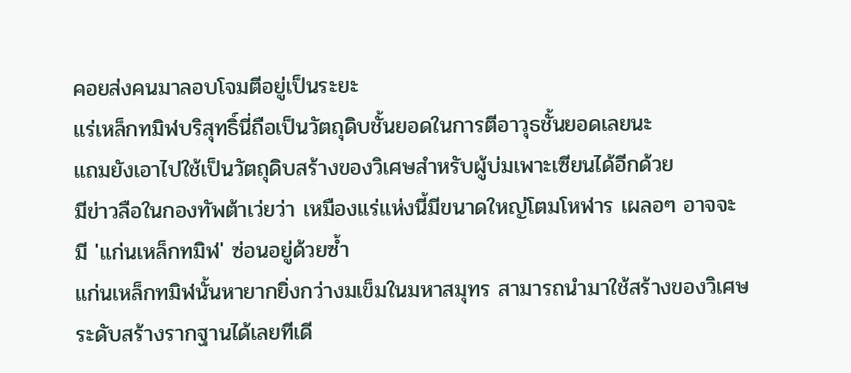คอยส่งคนมาลอบโจมตีอยู่เป็นระยะ
แร่เหล็กทมิฬบริสุทธิ์นี่ถือเป็นวัตถุดิบชั้นยอดในการตีอาวุธชั้นยอดเลยนะ
แถมยังเอาไปใช้เป็นวัตถุดิบสร้างของวิเศษสำหรับผู้บ่มเพาะเซียนได้อีกด้วย
มีข่าวลือในกองทัพต้าเว่ยว่า เหมืองแร่แห่งนี้มีขนาดใหญ่โตมโหฬาร เผลอๆ อาจจะมี 'แก่นเหล็กทมิฬ' ซ่อนอยู่ด้วยซ้ำ
แก่นเหล็กทมิฬนั้นหายากยิ่งกว่างมเข็มในมหาสมุทร สามารถนำมาใช้สร้างของวิเศษระดับสร้างรากฐานได้เลยทีเดี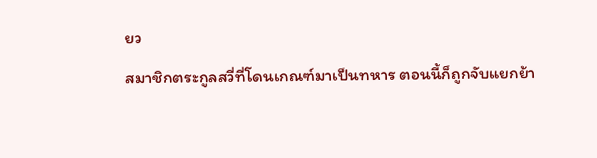ยว
สมาชิกตระกูลสวี่ที่โดนเกณฑ์มาเป็นทหาร ตอนนี้ก็ถูกจับแยกย้า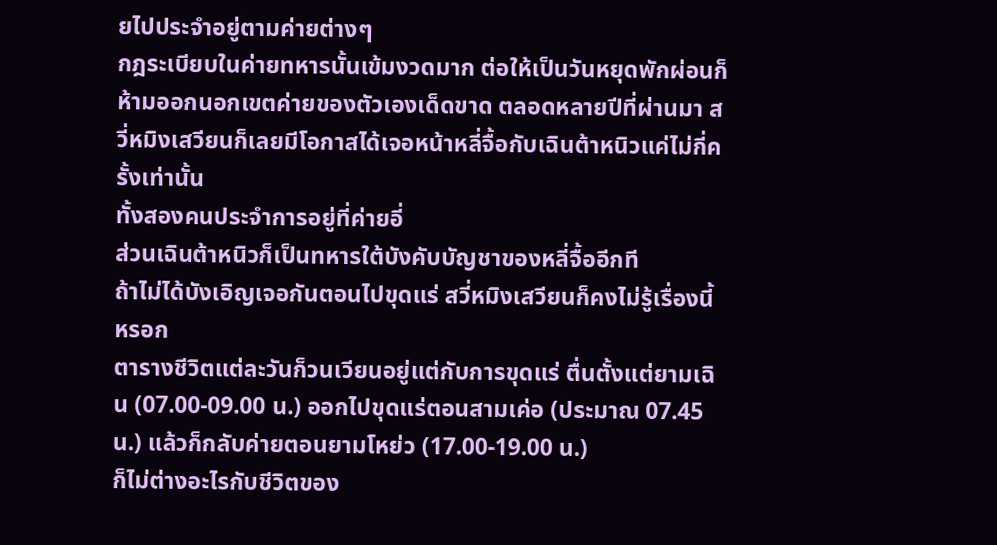ยไปประจำอยู่ตามค่ายต่างๆ
กฎระเบียบในค่ายทหารนั้นเข้มงวดมาก ต่อให้เป็นวันหยุดพักผ่อนก็ห้ามออกนอกเขตค่ายของตัวเองเด็ดขาด ตลอดหลายปีที่ผ่านมา สวี่หมิงเสวียนก็เลยมีโอกาสได้เจอหน้าหลี่จื้อกับเฉินต้าหนิวแค่ไม่กี่ครั้งเท่านั้น
ทั้งสองคนประจำการอยู่ที่ค่ายอี่
ส่วนเฉินต้าหนิวก็เป็นทหารใต้บังคับบัญชาของหลี่จื้ออีกที
ถ้าไม่ได้บังเอิญเจอกันตอนไปขุดแร่ สวี่หมิงเสวียนก็คงไม่รู้เรื่องนี้หรอก
ตารางชีวิตแต่ละวันก็วนเวียนอยู่แต่กับการขุดแร่ ตื่นตั้งแต่ยามเฉิน (07.00-09.00 น.) ออกไปขุดแร่ตอนสามเค่อ (ประมาณ 07.45 น.) แล้วก็กลับค่ายตอนยามโหย่ว (17.00-19.00 น.)
ก็ไม่ต่างอะไรกับชีวิตของ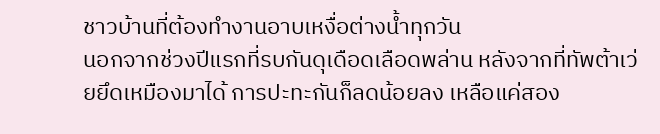ชาวบ้านที่ต้องทำงานอาบเหงื่อต่างน้ำทุกวัน
นอกจากช่วงปีแรกที่รบกันดุเดือดเลือดพล่าน หลังจากที่ทัพต้าเว่ยยึดเหมืองมาได้ การปะทะกันก็ลดน้อยลง เหลือแค่สอง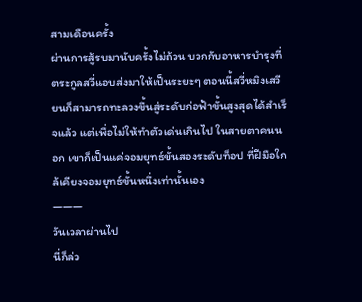สามเดือนครั้ง
ผ่านการสู้รบมานับครั้งไม่ถ้วน บวกกับอาหารบำรุงที่ตระกูลสวี่แอบส่งมาให้เป็นระยะๆ ตอนนี้สวี่หมิงเสวียนก็สามารถทะลวงขึ้นสู่ระดับก่อฟ้าขั้นสูงสุดได้สำเร็จแล้ว แต่เพื่อไม่ให้ทำตัวเด่นเกินไป ในสายตาคนนอก เขาก็เป็นแค่จอมยุทธ์ขั้นสองระดับท็อป ที่ฝีมือใกล้เคียงจอมยุทธ์ขั้นหนึ่งเท่านั้นเอง
———
วันเวลาผ่านไป
นี่ก็ล่ว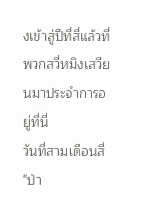งเข้าสู่ปีที่สี่แล้วที่พวกสวี่หมิงเสวียนมาประจำการอยู่ที่นี่
วันที่สามเดือนสี่
"ป่า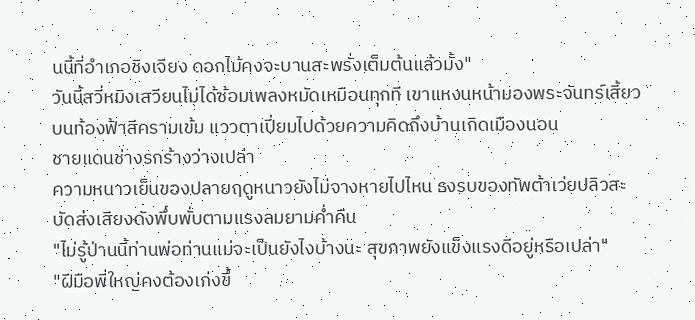นนี้ที่อำเภอชิงเจียง ดอกไม้คงจะบานสะพรั่งเต็มต้นแล้วมั้ง"
วันนี้สวี่หมิงเสวียนไม่ได้ซ้อมเพลงหมัดเหมือนทุกที เขาแหงนหน้ามองพระจันทร์เสี้ยวบนท้องฟ้าสีครามเข้ม แววตาเปี่ยมไปด้วยความคิดถึงบ้านเกิดเมืองนอน
ชายแดนช่างรกร้างว่างเปล่า
ความหนาวเย็นของปลายฤดูหนาวยังไม่จางหายไปไหน ธงรบของทัพต้าเว่ยปลิวสะบัดส่งเสียงดังพึ่บพั่บตามแรงลมยามค่ำคืน
"ไม่รู้ป่านนี้ท่านพ่อท่านแม่จะเป็นยังไงบ้างนะ สุขภาพยังแข็งแรงดีอยู่หรือเปล่า"
"ฝีมือพี่ใหญ่คงต้องเก่งขึ้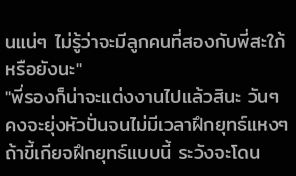นแน่ๆ ไม่รู้ว่าจะมีลูกคนที่สองกับพี่สะใภ้หรือยังนะ"
"พี่รองก็น่าจะแต่งงานไปแล้วสินะ วันๆ คงจะยุ่งหัวปั่นจนไม่มีเวลาฝึกยุทธ์แหงๆ ถ้าขี้เกียจฝึกยุทธ์แบบนี้ ระวังจะโดน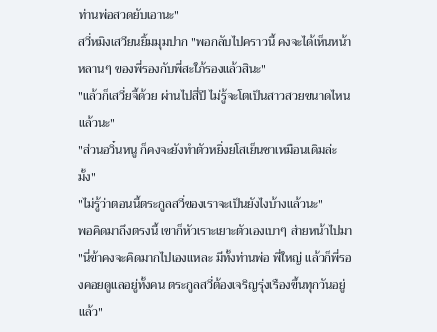ท่านพ่อสวดยับเอานะ"
สวี่หมิงเสวียนยิ้มมุมปาก "พอกลับไปคราวนี้ คงจะได้เห็นหน้าหลานๆ ของพี่รองกับพี่สะใภ้รองแล้วสินะ"
"แล้วก็เสวี่ยจี้ด้วย ผ่านไปสี่ปี ไม่รู้จะโตเป็นสาวสวยขนาดไหนแล้วนะ"
"ส่วนอวิ๋นหนู ก็คงจะยังทำตัวหยิ่งยโสเย็นชาเหมือนเดิมล่ะมั้ง"
"ไม่รู้ว่าตอนนี้ตระกูลสวี่ของเราจะเป็นยังไงบ้างแล้วนะ"
พอคิดมาถึงตรงนี้ เขาก็หัวเราะเยาะตัวเองเบาๆ ส่ายหน้าไปมา "นี่ข้าคงจะคิดมากไปเองแหละ มีทั้งท่านพ่อ พี่ใหญ่ แล้วก็พี่รองคอยดูแลอยู่ทั้งคน ตระกูลสวี่ต้องเจริญรุ่งเรืองขึ้นทุกวันอยู่แล้ว"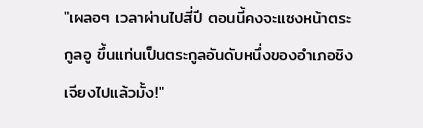"เผลอๆ เวลาผ่านไปสี่ปี ตอนนี้คงจะแซงหน้าตระกูลอู ขึ้นแท่นเป็นตระกูลอันดับหนึ่งของอำเภอชิงเจียงไปแล้วมั้ง!"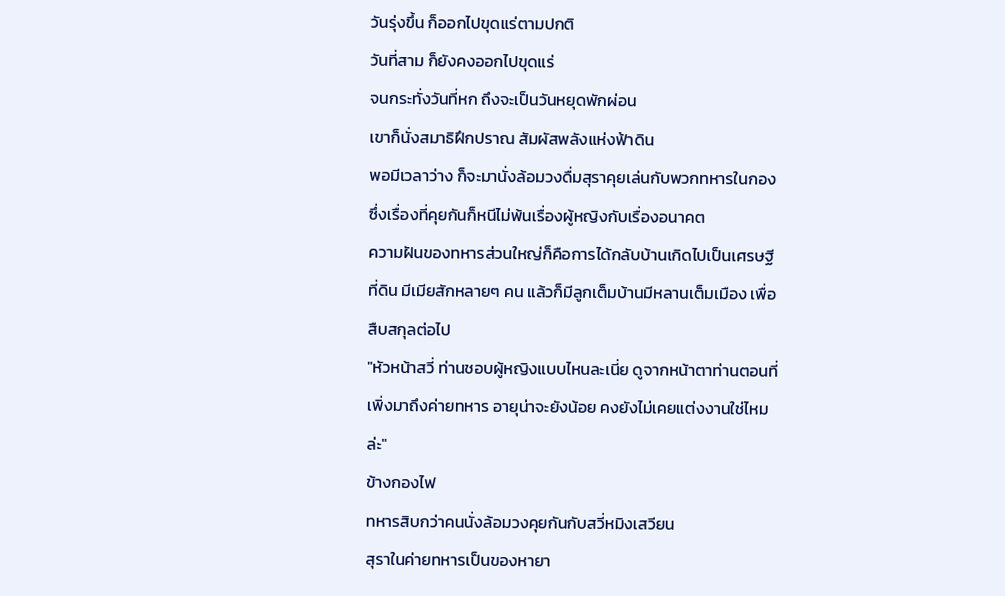วันรุ่งขึ้น ก็ออกไปขุดแร่ตามปกติ
วันที่สาม ก็ยังคงออกไปขุดแร่
จนกระทั่งวันที่หก ถึงจะเป็นวันหยุดพักผ่อน
เขาก็นั่งสมาธิฝึกปราณ สัมผัสพลังแห่งฟ้าดิน
พอมีเวลาว่าง ก็จะมานั่งล้อมวงดื่มสุราคุยเล่นกับพวกทหารในกอง ซึ่งเรื่องที่คุยกันก็หนีไม่พ้นเรื่องผู้หญิงกับเรื่องอนาคต
ความฝันของทหารส่วนใหญ่ก็คือการได้กลับบ้านเกิดไปเป็นเศรษฐีที่ดิน มีเมียสักหลายๆ คน แล้วก็มีลูกเต็มบ้านมีหลานเต็มเมือง เพื่อสืบสกุลต่อไป
"หัวหน้าสวี่ ท่านชอบผู้หญิงแบบไหนละเนี่ย ดูจากหน้าตาท่านตอนที่เพิ่งมาถึงค่ายทหาร อายุน่าจะยังน้อย คงยังไม่เคยแต่งงานใช่ไหมล่ะ"
ข้างกองไฟ
ทหารสิบกว่าคนนั่งล้อมวงคุยกันกับสวี่หมิงเสวียน
สุราในค่ายทหารเป็นของหายา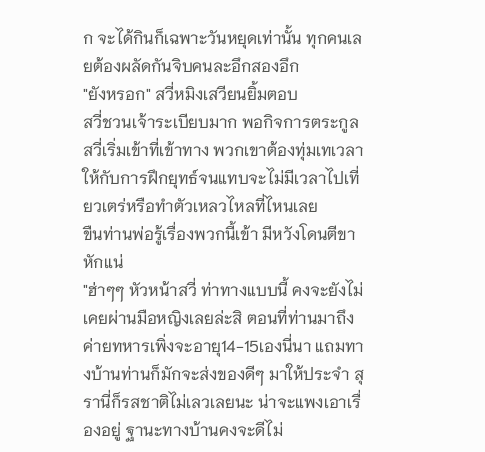ก จะได้กินก็เฉพาะวันหยุดเท่านั้น ทุกคนเลยต้องผลัดกันจิบคนละอึกสองอึก
"ยังหรอก" สวี่หมิงเสวียนยิ้มตอบ
สวี่ชวนเจ้าระเบียบมาก พอกิจการตระกูลสวี่เริ่มเข้าที่เข้าทาง พวกเขาต้องทุ่มเทเวลาให้กับการฝึกยุทธ์จนแทบจะไม่มีเวลาไปเที่ยวเตร่หรือทำตัวเหลวไหลที่ไหนเลย
ขืนท่านพ่อรู้เรื่องพวกนี้เข้า มีหวังโดนตีขาหักแน่
"ฮ่าๆๆ หัวหน้าสวี่ ท่าทางแบบนี้ คงจะยังไม่เคยผ่านมือหญิงเลยล่ะสิ ตอนที่ท่านมาถึงค่ายทหารเพิ่งจะอายุ14-15เองนี่นา แถมทางบ้านท่านก็มักจะส่งของดีๆ มาให้ประจำ สุรานี่ก็รสชาติไม่เลวเลยนะ น่าจะแพงเอาเรื่องอยู่ ฐานะทางบ้านคงจะดีไม่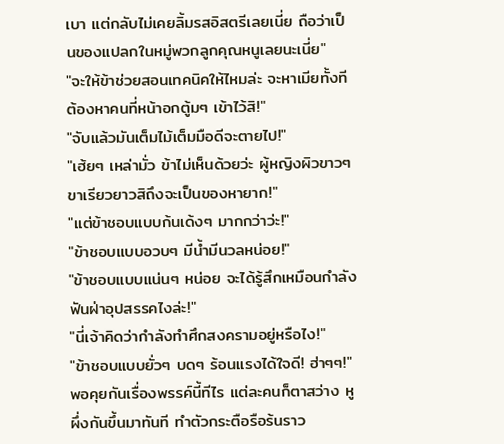เบา แต่กลับไม่เคยลิ้มรสอิสตรีเลยเนี่ย ถือว่าเป็นของแปลกในหมู่พวกลูกคุณหนูเลยนะเนี่ย"
"จะให้ข้าช่วยสอนเทคนิคให้ไหมล่ะ จะหาเมียทั้งที ต้องหาคนที่หน้าอกตู้มๆ เข้าไว้สิ!"
"จับแล้วมันเต็มไม้เต็มมือดีจะตายไป!"
"เฮ้ยๆ เหล่ามั่ว ข้าไม่เห็นด้วยว่ะ ผู้หญิงผิวขาวๆ ขาเรียวยาวสิถึงจะเป็นของหายาก!"
"แต่ข้าชอบแบบก้นเด้งๆ มากกว่าว่ะ!"
"ข้าชอบแบบอวบๆ มีน้ำมีนวลหน่อย!"
"ข้าชอบแบบแน่นๆ หน่อย จะได้รู้สึกเหมือนกำลังฟันฝ่าอุปสรรคไงล่ะ!"
"นี่เจ้าคิดว่ากำลังทำศึกสงครามอยู่หรือไง!"
"ข้าชอบแบบยั่วๆ บดๆ ร้อนแรงได้ใจดี! ฮ่าๆๆ!"
พอคุยกันเรื่องพรรค์นี้ทีไร แต่ละคนก็ตาสว่าง หูผึ่งกันขึ้นมาทันที ทำตัวกระตือรือร้นราว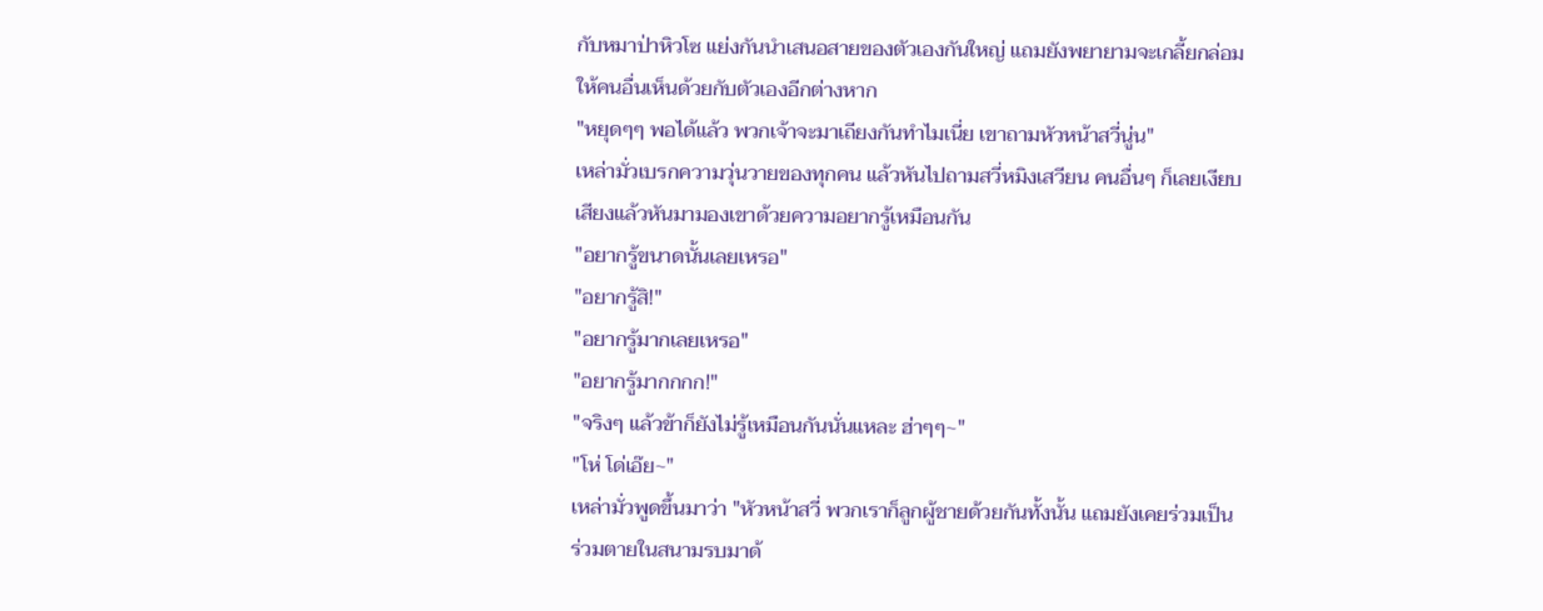กับหมาป่าหิวโซ แย่งกันนำเสนอสายของตัวเองกันใหญ่ แถมยังพยายามจะเกลี้ยกล่อมให้คนอื่นเห็นด้วยกับตัวเองอีกต่างหาก
"หยุดๆๆ พอได้แล้ว พวกเจ้าจะมาเถียงกันทำไมเนี่ย เขาถามหัวหน้าสวี่นู่น"
เหล่ามั่วเบรกความวุ่นวายของทุกคน แล้วหันไปถามสวี่หมิงเสวียน คนอื่นๆ ก็เลยเงียบเสียงแล้วหันมามองเขาด้วยความอยากรู้เหมือนกัน
"อยากรู้ขนาดนั้นเลยเหรอ"
"อยากรู้สิ!"
"อยากรู้มากเลยเหรอ"
"อยากรู้มากกกก!"
"จริงๆ แล้วข้าก็ยังไม่รู้เหมือนกันนั่นแหละ ฮ่าๆๆ~"
"โห่ โด่เอ๊ย~"
เหล่ามั่วพูดขึ้นมาว่า "หัวหน้าสวี่ พวกเราก็ลูกผู้ชายด้วยกันทั้งนั้น แถมยังเคยร่วมเป็นร่วมตายในสนามรบมาด้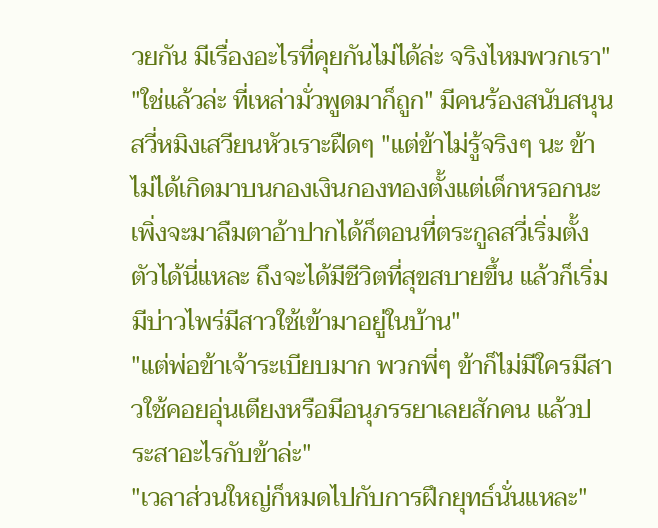วยกัน มีเรื่องอะไรที่คุยกันไม่ได้ล่ะ จริงไหมพวกเรา"
"ใช่แล้วล่ะ ที่เหล่ามั่วพูดมาก็ถูก" มีคนร้องสนับสนุน
สวี่หมิงเสวียนหัวเราะฝืดๆ "แต่ข้าไม่รู้จริงๆ นะ ข้าไม่ได้เกิดมาบนกองเงินกองทองตั้งแต่เด็กหรอกนะ เพิ่งจะมาลืมตาอ้าปากได้ก็ตอนที่ตระกูลสวี่เริ่มตั้งตัวได้นี่แหละ ถึงจะได้มีชีวิตที่สุขสบายขึ้น แล้วก็เริ่มมีบ่าวไพร่มีสาวใช้เข้ามาอยู่ในบ้าน"
"แต่พ่อข้าเจ้าระเบียบมาก พวกพี่ๆ ข้าก็ไม่มีใครมีสาวใช้คอยอุ่นเตียงหรือมีอนุภรรยาเลยสักคน แล้วประสาอะไรกับข้าล่ะ"
"เวลาส่วนใหญ่ก็หมดไปกับการฝึกยุทธ์นั่นแหละ"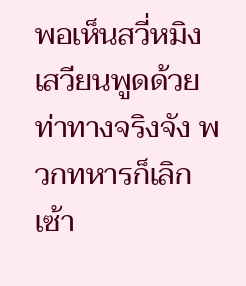พอเห็นสวี่หมิงเสวียนพูดด้วยท่าทางจริงจัง พวกทหารก็เลิกเซ้า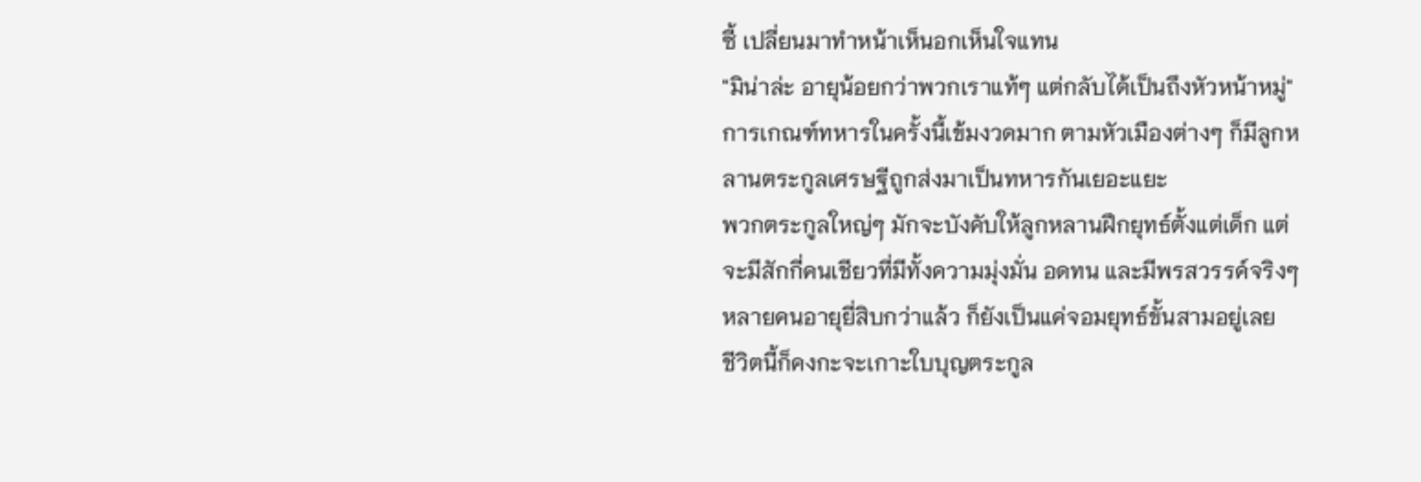ซี้ เปลี่ยนมาทำหน้าเห็นอกเห็นใจแทน
"มิน่าล่ะ อายุน้อยกว่าพวกเราแท้ๆ แต่กลับได้เป็นถึงหัวหน้าหมู่"
การเกณฑ์ทหารในครั้งนี้เข้มงวดมาก ตามหัวเมืองต่างๆ ก็มีลูกหลานตระกูลเศรษฐีถูกส่งมาเป็นทหารกันเยอะแยะ
พวกตระกูลใหญ่ๆ มักจะบังคับให้ลูกหลานฝึกยุทธ์ตั้งแต่เด็ก แต่จะมีสักกี่คนเชียวที่มีทั้งความมุ่งมั่น อดทน และมีพรสวรรค์จริงๆ หลายคนอายุยี่สิบกว่าแล้ว ก็ยังเป็นแค่จอมยุทธ์ขั้นสามอยู่เลย
ชีวิตนี้ก็คงกะจะเกาะใบบุญตระกูล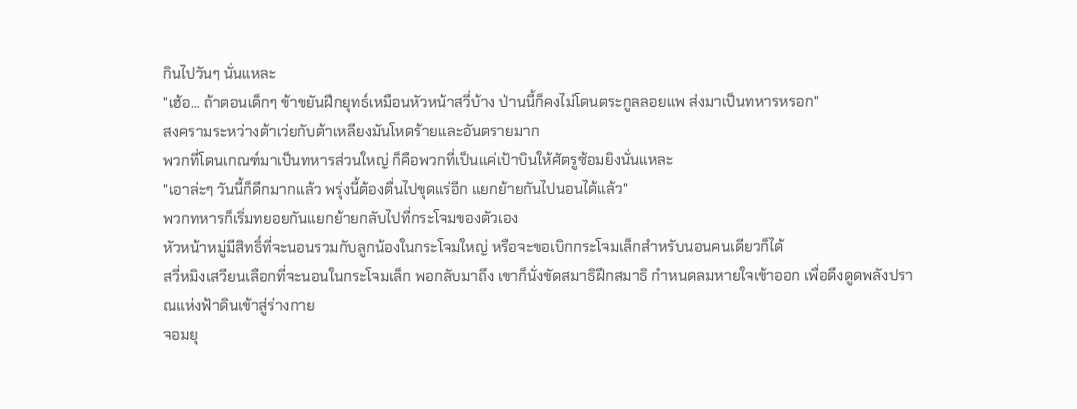กินไปวันๆ นั่นแหละ
"เฮ้อ... ถ้าตอนเด็กๆ ข้าขยันฝึกยุทธ์เหมือนหัวหน้าสวี่บ้าง ป่านนี้ก็คงไม่โดนตระกูลลอยแพ ส่งมาเป็นทหารหรอก"
สงครามระหว่างต้าเว่ยกับต้าเหลียงมันโหดร้ายและอันตรายมาก
พวกที่โดนเกณฑ์มาเป็นทหารส่วนใหญ่ ก็คือพวกที่เป็นแค่เป้าบินให้ศัตรูซ้อมยิงนั่นแหละ
"เอาล่ะๆ วันนี้ก็ดึกมากแล้ว พรุ่งนี้ต้องตื่นไปขุดแร่อีก แยกย้ายกันไปนอนได้แล้ว"
พวกทหารก็เริ่มทยอยกันแยกย้ายกลับไปที่กระโจมของตัวเอง
หัวหน้าหมู่มีสิทธิ์ที่จะนอนรวมกับลูกน้องในกระโจมใหญ่ หรือจะขอเบิกกระโจมเล็กสำหรับนอนคนเดียวก็ได้
สวี่หมิงเสวียนเลือกที่จะนอนในกระโจมเล็ก พอกลับมาถึง เขาก็นั่งขัดสมาธิฝึกสมาธิ กำหนดลมหายใจเข้าออก เพื่อดึงดูดพลังปราณแห่งฟ้าดินเข้าสู่ร่างกาย
จอมยุ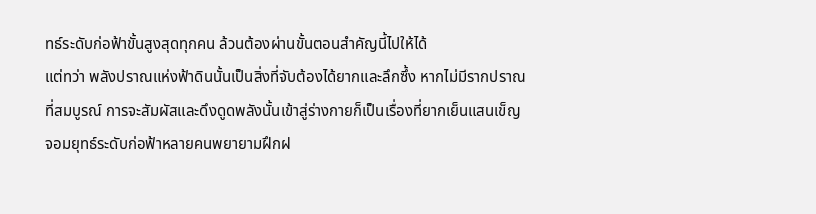ทธ์ระดับก่อฟ้าขั้นสูงสุดทุกคน ล้วนต้องผ่านขั้นตอนสำคัญนี้ไปให้ได้
แต่ทว่า พลังปราณแห่งฟ้าดินนั้นเป็นสิ่งที่จับต้องได้ยากและลึกซึ้ง หากไม่มีรากปราณที่สมบูรณ์ การจะสัมผัสและดึงดูดพลังนั้นเข้าสู่ร่างกายก็เป็นเรื่องที่ยากเย็นแสนเข็ญ จอมยุทธ์ระดับก่อฟ้าหลายคนพยายามฝึกฝ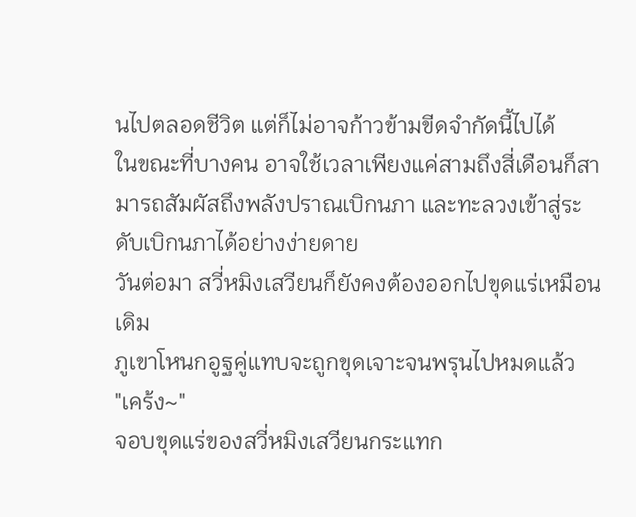นไปตลอดชีวิต แต่ก็ไม่อาจก้าวข้ามขีดจำกัดนี้ไปได้
ในขณะที่บางคน อาจใช้เวลาเพียงแค่สามถึงสี่เดือนก็สามารถสัมผัสถึงพลังปราณเบิกนภา และทะลวงเข้าสู่ระดับเบิกนภาได้อย่างง่ายดาย
วันต่อมา สวี่หมิงเสวียนก็ยังคงต้องออกไปขุดแร่เหมือนเดิม
ภูเขาโหนกอูฐคู่แทบจะถูกขุดเจาะจนพรุนไปหมดแล้ว
"เคร้ง~"
จอบขุดแร่ของสวี่หมิงเสวียนกระแทก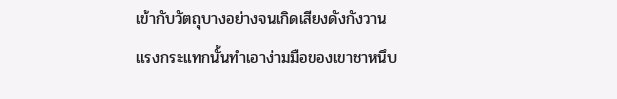เข้ากับวัตถุบางอย่างจนเกิดเสียงดังกังวาน แรงกระแทกนั้นทำเอาง่ามมือของเขาชาหนึบ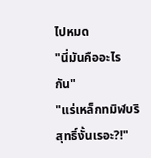ไปหมด
"นี่มันคืออะไรกัน"
"แร่เหล็กทมิฬบริสุทธิ์งั้นเรอะ?!"